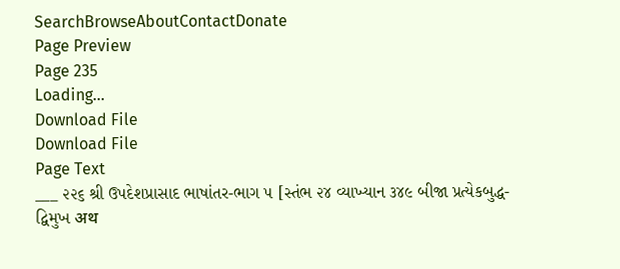SearchBrowseAboutContactDonate
Page Preview
Page 235
Loading...
Download File
Download File
Page Text
___ ૨૨૬ શ્રી ઉપદેશપ્રાસાદ ભાષાંતર-ભાગ ૫ [સ્તંભ ૨૪ વ્યાખ્યાન ૩૪૯ બીજા પ્રત્યેકબુદ્ધ-દ્વિમુખ अथ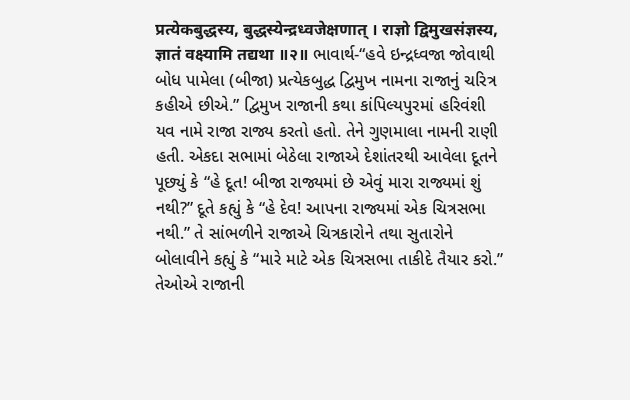प्रत्येकबुद्धस्य, बुद्धस्येन्द्रध्वजेक्षणात् । राज्ञो द्विमुखसंज्ञस्य, ज्ञातं वक्ष्यामि तद्यथा ॥२॥ ભાવાર્થ-“હવે ઇન્દ્રધ્વજા જોવાથી બોધ પામેલા (બીજા) પ્રત્યેકબુદ્ધ દ્વિમુખ નામના રાજાનું ચરિત્ર કહીએ છીએ.” દ્વિમુખ રાજાની કથા કાંપિલ્યપુરમાં હરિવંશી યવ નામે રાજા રાજ્ય કરતો હતો. તેને ગુણમાલા નામની રાણી હતી. એકદા સભામાં બેઠેલા રાજાએ દેશાંતરથી આવેલા દૂતને પૂછ્યું કે “હે દૂત! બીજા રાજ્યમાં છે એવું મારા રાજ્યમાં શું નથી?” દૂતે કહ્યું કે “હે દેવ! આપના રાજ્યમાં એક ચિત્રસભા નથી.” તે સાંભળીને રાજાએ ચિત્રકારોને તથા સુતારોને બોલાવીને કહ્યું કે “મારે માટે એક ચિત્રસભા તાકીદે તૈયાર કરો.” તેઓએ રાજાની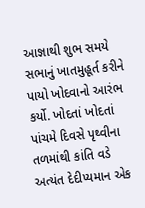આજ્ઞાથી શુભ સમયે સભાનું ખાતમુહૂર્ત કરીને પાયો ખોદવાનો આરંભ કર્યો. ખોદતાં ખોદતાં પાંચમે દિવસે પૃથ્વીના તળમાંથી કાંતિ વડે અત્યંત દેદીપ્યમાન એક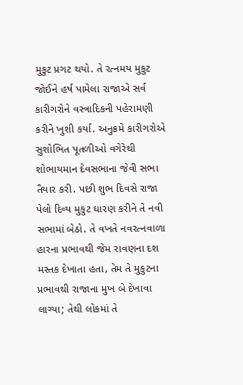મુકુટ પ્રગટ થયો. તે રત્નમય મુકુટ જોઈને હર્ષ પામેલા રાજાએ સર્વ કારીગરોને વસ્ત્રાદિકની પહેરામણી કરીને ખુશી કર્યા. અનુક્રમે કારીગરોએ સુશોભિત પૂતળીઓ વગેરેથી શોભાયમાન દેવસભાના જેવી સભા તૈયાર કરી. પછી શુભ દિવસે રાજા પેલો દિવ્ય મુકુટ ઘારણ કરીને તે નવી સભામાં બેઠો. તે વખતે નવરત્નવાળા હારના પ્રભાવથી જેમ રાવણના દશ મસ્તક દેખાતા હતા, તેમ તે મુકુટના પ્રભાવથી રાજાના મુખ બે દેખાવા લાગ્યા; તેથી લોકમાં તે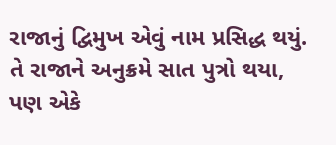રાજાનું દ્વિમુખ એવું નામ પ્રસિદ્ધ થયું. તે રાજાને અનુક્રમે સાત પુત્રો થયા, પણ એકે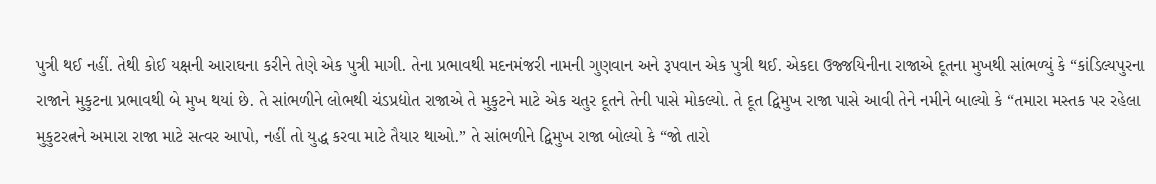પુત્રી થઈ નહીં. તેથી કોઈ યક્ષની આરાઘના કરીને તેણે એક પુત્રી માગી. તેના પ્રભાવથી મદનમંજરી નામની ગુણવાન અને રૂપવાન એક પુત્રી થઈ. એકદા ઉજ્જયિનીના રાજાએ દૂતના મુખથી સાંભળ્યું કે “કાંડિલ્યપુરના રાજાને મુકુટના પ્રભાવથી બે મુખ થયાં છે. તે સાંભળીને લોભથી ચંડપ્રદ્યોત રાજાએ તે મુકુટને માટે એક ચતુર દૂતને તેની પાસે મોકલ્યો. તે દૂત દ્વિમુખ રાજા પાસે આવી તેને નમીને બાલ્યો કે “તમારા મસ્તક પર રહેલા મુકુટરત્નને અમારા રાજા માટે સત્વર આપો, નહીં તો યુદ્ધ કરવા માટે તૈયાર થાઓ.” તે સાંભળીને દ્વિમુખ રાજા બોલ્યો કે “જો તારો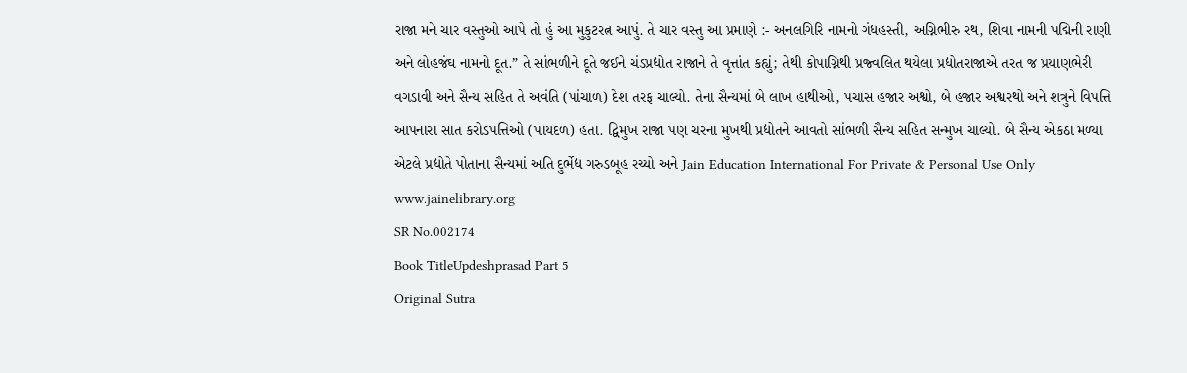રાજા મને ચાર વસ્તુઓ આપે તો હું આ મુકુટરત્ન આપું. તે ચાર વસ્તુ આ પ્રમાણે :- અનલગિરિ નામનો ગંધહસ્તી, અગ્નિભીરુ રથ, શિવા નામની પદ્મિની રાણી અને લોહજંઘ નામનો દૂત.” તે સાંભળીને દૂતે જઈને ચંડપ્રદ્યોત રાજાને તે વૃત્તાંત કહ્યું; તેથી કોપાગ્નિથી પ્રજ્વલિત થયેલા પ્રદ્યોતરાજાએ તરત જ પ્રયાણભેરી વગડાવી અને સૈન્ય સહિત તે અવંતિ (પાંચાળ) દેશ તરફ ચાલ્યો. તેના સૈન્યમાં બે લાખ હાથીઓ, પચાસ હજાર અશ્વો, બે હજાર અશ્વરથો અને શત્રુને વિપત્તિ આપનારા સાત કરોડપત્તિઓ (પાયદળ) હતા. દ્વિમુખ રાજા પણ ચરના મુખથી પ્રદ્યોતને આવતો સાંભળી સૈન્ય સહિત સન્મુખ ચાલ્યો. બે સૈન્ય એકઠા મળ્યા એટલે પ્રદ્યોતે પોતાના સૈન્યમાં અતિ દુર્ભેદ્ય ગરુડબૂહ રચ્યો અને Jain Education International For Private & Personal Use Only www.jainelibrary.org
SR No.002174
Book TitleUpdeshprasad Part 5
Original Sutra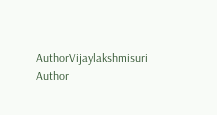AuthorVijaylakshmisuri
Author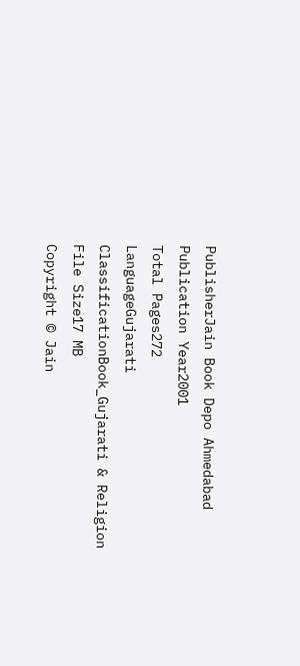PublisherJain Book Depo Ahmedabad
Publication Year2001
Total Pages272
LanguageGujarati
ClassificationBook_Gujarati & Religion
File Size17 MB
Copyright © Jain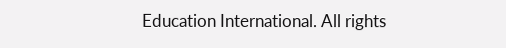Education International. All rights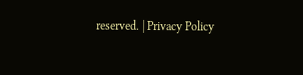reserved. | Privacy Policy